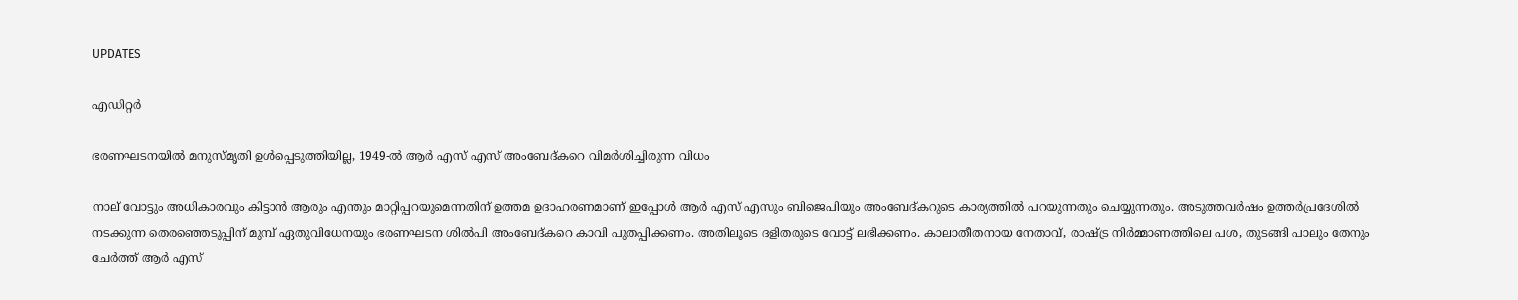UPDATES

എഡിറ്റര്‍

ഭരണഘടനയില്‍ മനുസ്മൃതി ഉള്‍പ്പെടുത്തിയില്ല, 1949-ല്‍ ആര്‍ എസ് എസ് അംബേദ്കറെ വിമര്‍ശിച്ചിരുന്ന വിധം

നാല് വോട്ടും അധികാരവും കിട്ടാന്‍ ആരും എന്തും മാറ്റിപ്പറയുമെന്നതിന് ഉത്തമ ഉദാഹരണമാണ് ഇപ്പോള്‍ ആര്‍ എസ് എസും ബിജെപിയും അംബേദ്കറുടെ കാര്യത്തില്‍ പറയുന്നതും ചെയ്യുന്നതും. അടുത്തവര്‍ഷം ഉത്തര്‍പ്രദേശില്‍ നടക്കുന്ന തെരഞ്ഞെടുപ്പിന് മുമ്പ് ഏതുവിധേനയും ഭരണഘടന ശില്‍പി അംബേദ്കറെ കാവി പുതപ്പിക്കണം. അതിലൂടെ ദളിതരുടെ വോട്ട് ലഭിക്കണം. കാലാതീതനായ നേതാവ്, രാഷ്ട്ര നിര്‍മ്മാണത്തിലെ പശ, തുടങ്ങി പാലും തേനും ചേര്‍ത്ത് ആര്‍ എസ്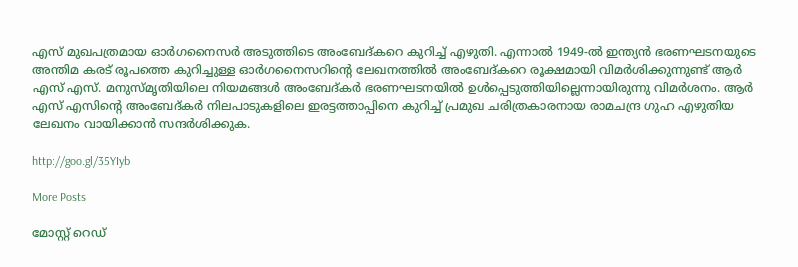എസ് മുഖപത്രമായ ഓര്‍ഗനൈസര്‍ അടുത്തിടെ അംബേദ്കറെ കുറിച്ച് എഴുതി. എന്നാല്‍ 1949-ല്‍ ഇന്ത്യന്‍ ഭരണഘടനയുടെ അന്തിമ കരട് രൂപത്തെ കുറിച്ചുള്ള ഓര്‍ഗനൈസറിന്റെ ലേഖനത്തില്‍ അംബേദ്കറെ രൂക്ഷമായി വിമര്‍ശിക്കുന്നുണ്ട് ആര്‍ എസ് എസ്. മനുസ്മൃതിയിലെ നിയമങ്ങള്‍ അംബേദ്കര്‍ ഭരണഘടനയില്‍ ഉള്‍പ്പെടുത്തിയില്ലെന്നായിരുന്നു വിമര്‍ശനം. ആര്‍ എസ് എസിന്റെ അംബേദ്കര്‍ നിലപാടുകളിലെ ഇരട്ടത്താപ്പിനെ കുറിച്ച് പ്രമുഖ ചരിത്രകാരനായ രാമചന്ദ്ര ഗുഹ എഴുതിയ ലേഖനം വായിക്കാന്‍ സന്ദര്‍ശിക്കുക.

http://goo.gl/35YIyb

More Posts

മോസ്റ്റ് റെഡ്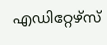എഡിറ്റേഴ്സ്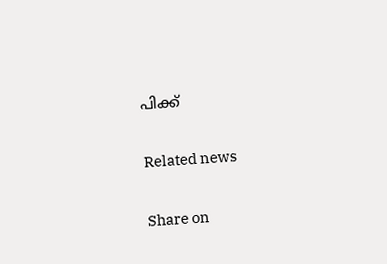പിക്ക്


Related news


Share on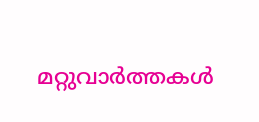മറ്റുവാര്‍ത്തകള്‍